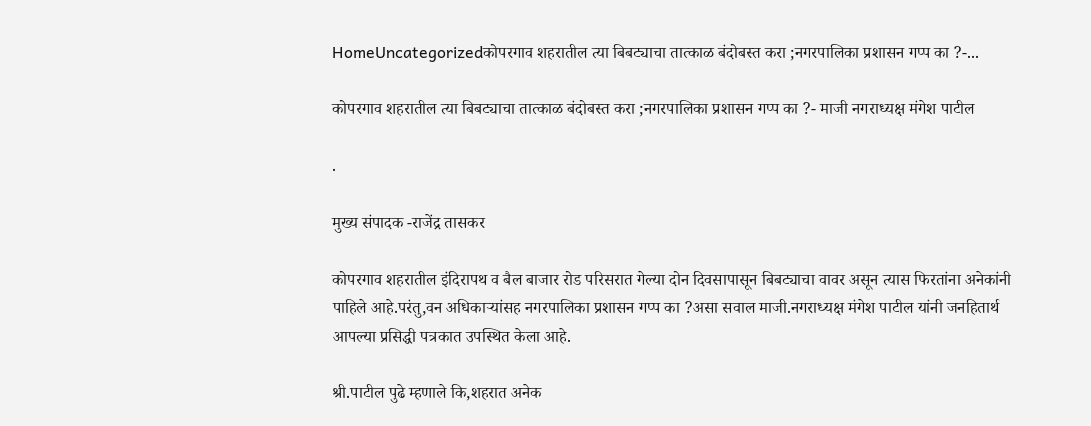HomeUncategorizedकोपरगाव शहरातील त्या बिबट्याचा तात्काळ बंदोबस्त करा ;नगरपालिका प्रशासन गप्प का ?-...

कोपरगाव शहरातील त्या बिबट्याचा तात्काळ बंदोबस्त करा ;नगरपालिका प्रशासन गप्प का ?- माजी नगराध्यक्ष मंगेश पाटील

.

मुख्य संपादक -राजेंद्र तासकर

कोपरगाव शहरातील इंदिरापथ व बैल बाजार रोड परिसरात गेल्या दोन दिवसापासून बिबट्याचा वावर असून त्यास फिरतांना अनेकांनी पाहिले आहे.परंतु,वन अधिकाऱ्यांसह नगरपालिका प्रशासन गप्प का ?असा सवाल माजी.नगराध्यक्ष मंगेश पाटील यांनी जनहितार्थ आपल्या प्रसिद्धी पत्रकात उपस्थित केला आहे.

श्री.पाटील पुढे म्हणाले कि,शहरात अनेक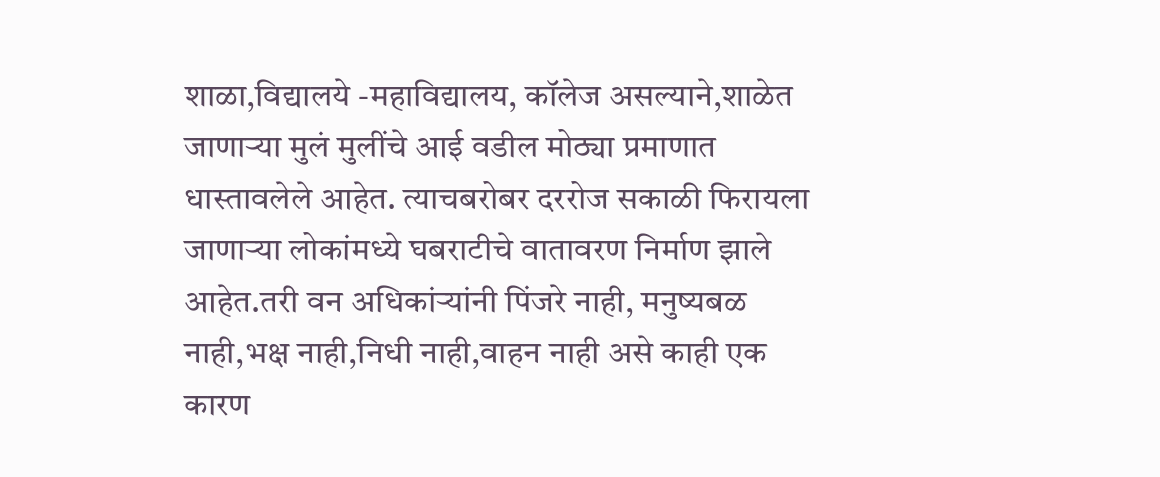शाळा,विद्यालये -महाविद्यालय, कॉलेज असल्याने,शाळेत जाणाऱ्या मुलं मुलींचे आई वडील मोठ्या प्रमाणात धास्तावलेले आहेत. त्याचबरोबर दररोज सकाळी फिरायला जाणाऱ्या लोकांमध्ये घबराटीचे वातावरण निर्माण झाले आहेत.तरी वन अधिकांऱ्यांनी पिंजरे नाही, मनुष्यबळ नाही,भक्ष नाही,निधी नाही,वाहन नाही असे काही एक कारण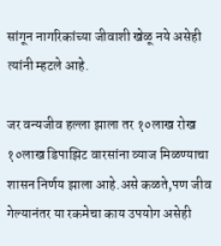सांगून नागरिकांच्या जीवाशी खेळू नये असेही त्यांनी म्हटले आहे.

जर वन्यजीव हल्ला झाला तर १०लाख रोख १०लाख डिपाझिट वारसांना व्याज मिळण्याचा शासन निर्णय झाला आहे.असे कळते,पण जीव गेल्यानंतर या रकमेचा काय उपयोग असेही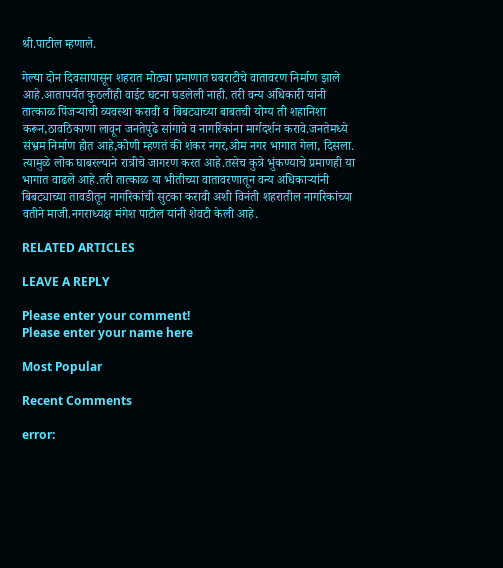श्री.पाटील म्हणाले.

गेल्या दोन दिवसापासून शहरात मोठ्या प्रमाणात घबराटीचे वातावरण निर्माण झाले आहे.आतापर्यंत कुठलीही वाईट घटना घडलेली नाही. तरी वन्य अधिकारी यांनी तात्काळ पिंजऱ्याची व्यवस्था करावी व बिबट्याच्या बाबतची योग्य ती शहानिशा करून,ठावठिकाणा लावून जनतेपुढे सांगावे व नागरिकांना मार्गदर्शन करावे.जनतेमध्ये संभ्रम निर्माण होत आहे,कोणी म्हणतं की शंकर नगर,ओम नगर भागात गेला, दिसला. त्यामुळे लोक घाबरल्याने रात्रीचे जागरण करत आहे.तसेच कुत्रे भुंकण्याचे प्रमाणही या भागात वाढले आहे.तरी तात्काळ या भीतीच्या वातावरणातून वन्य अधिकाऱ्यांनी बिबट्याच्या तावडीतून नागरिकांची सुटका करावी अशी विनंती शहरातील नागरिकांच्या वतीने माजी.नगराध्यक्ष मंगेश पाटील यांनी शेवटी केली आहे.

RELATED ARTICLES

LEAVE A REPLY

Please enter your comment!
Please enter your name here

Most Popular

Recent Comments

error: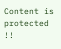Content is protected !!